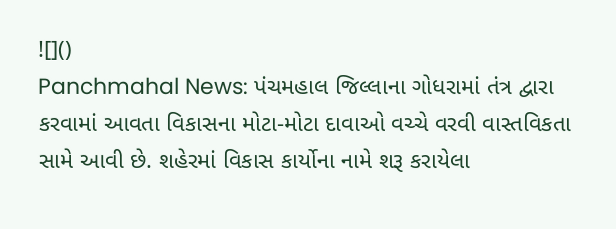![]()
Panchmahal News: પંચમહાલ જિલ્લાના ગોધરામાં તંત્ર દ્વારા કરવામાં આવતા વિકાસના મોટા-મોટા દાવાઓ વચ્ચે વરવી વાસ્તવિકતા સામે આવી છે. શહેરમાં વિકાસ કાર્યોના નામે શરૂ કરાયેલા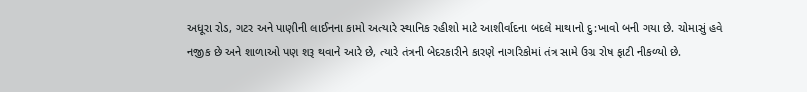અધૂરા રોડ, ગટર અને પાણીની લાઈનના કામો અત્યારે સ્થાનિક રહીશો માટે આશીર્વાદના બદલે માથાનો દુ:ખાવો બની ગયા છે. ચોમાસું હવે નજીક છે અને શાળાઓ પણ શરૂ થવાને આરે છે, ત્યારે તંત્રની બેદરકારીને કારણે નાગરિકોમાં તંત્ર સામે ઉગ્ર રોષ ફાટી નીકળ્યો છે.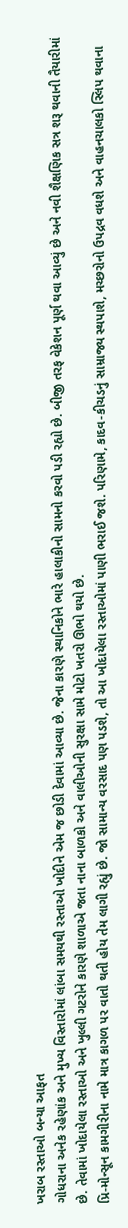ખરાબ રસ્તાઓ બન્યા આફત
ગોધરાના અનેક રહેણાંક અને મુખ્ય વિસ્તારોમાં લાંબા સમયથી રસ્તાઓ ખોદીને એમ જ છોડી દેવામાં આવ્યા છે. જેના કારણે સ્થાનિકોને ભારે હાલાકીનો સામનો કરવો પડી રહ્યો છે. બીજી તરફ વેકેશન પૂર્ણ થવા આવ્યું છે અને નવી શૈક્ષણિક સત્ર શરૂ થવાની તૈયારીમાં છે. તેવામાં ખોદાયેલા રસ્તાઓ અને ખુલ્લી ગટરોને કારણે શાળાએ જતા નાના બાળકો અને વાલીઓની સુરક્ષા સામે મોટો ખતરો ઊભો થયો છે.
પ્રિ-મોન્સૂન કામગીરીના નામે માત્ર કાગળ પર વાતો થતી હોય તેમ લાગી રહ્યું છે. જો સામાન્ય વરસાદ પણ પડશે, તો આ ખોદાયેલા રસ્તાઓમાં પાણી ભરાઈ જશે. પરિણામે, કાદવ-કીચડનું સામ્રાજ્ય સ્થપાશે, મચ્છરોનો ઉપદ્રવ વધશે અને વાહનચાલકો સ્લિપ થવાના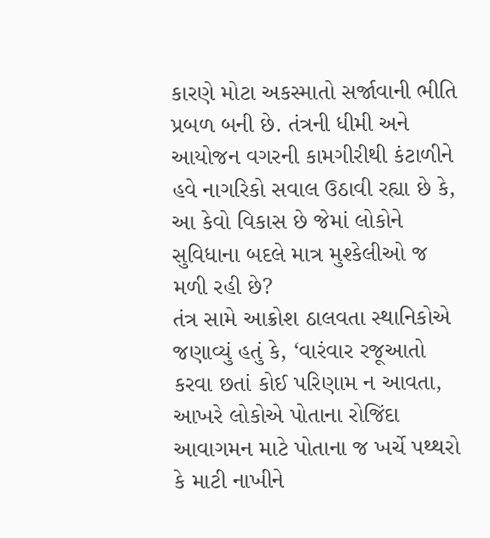કારણે મોટા અકસ્માતો સર્જાવાની ભીતિ પ્રબળ બની છે. તંત્રની ધીમી અને આયોજન વગરની કામગીરીથી કંટાળીને હવે નાગરિકો સવાલ ઉઠાવી રહ્યા છે કે, આ કેવો વિકાસ છે જેમાં લોકોને સુવિધાના બદલે માત્ર મુશ્કેલીઓ જ મળી રહી છે?
તંત્ર સામે આક્રોશ ઠાલવતા સ્થાનિકોએ જણાવ્યું હતું કે, ‘વારંવાર રજૂઆતો કરવા છતાં કોઈ પરિણામ ન આવતા, આખરે લોકોએ પોતાના રોજિંદા આવાગમન માટે પોતાના જ ખર્ચે પથ્થરો કે માટી નાખીને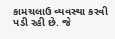કામચલાઉ વ્યવસ્થા કરવી પડી રહી છે. જે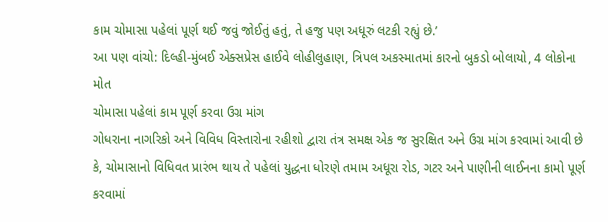કામ ચોમાસા પહેલાં પૂર્ણ થઈ જવું જોઈતું હતું, તે હજુ પણ અધૂરું લટકી રહ્યું છે.’
આ પણ વાંચો: દિલ્હી-મુંબઈ એક્સપ્રેસ હાઈવે લોહીલુહાણ, ત્રિપલ અકસ્માતમાં કારનો બુકડો બોલાયો, 4 લોકોના મોત
ચોમાસા પહેલાં કામ પૂર્ણ કરવા ઉગ્ર માંગ
ગોધરાના નાગરિકો અને વિવિધ વિસ્તારોના રહીશો દ્વારા તંત્ર સમક્ષ એક જ સુરક્ષિત અને ઉગ્ર માંગ કરવામાં આવી છે કે, ચોમાસાનો વિધિવત પ્રારંભ થાય તે પહેલાં યુદ્ધના ધોરણે તમામ અધૂરા રોડ, ગટર અને પાણીની લાઈનના કામો પૂર્ણ કરવામાં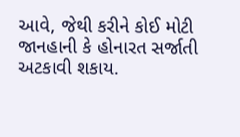આવે, જેથી કરીને કોઈ મોટી જાનહાની કે હોનારત સર્જાતી અટકાવી શકાય.